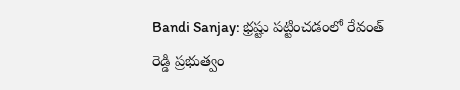Bandi Sanjay: భ్రష్టు పట్టించడంలో రేవంత్ రెడ్డి ప్రభుత్వం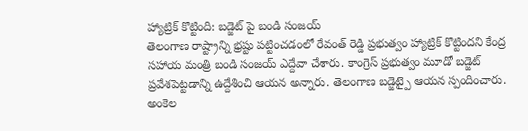హ్యాట్రిక్ కొట్టింది: బడ్జెట్ పై బండి సంజయ్
తెలంగాణ రాష్ట్రాన్ని భ్రష్టు పట్టించడంలో రేవంత్ రెడ్డి ప్రభుత్వం హ్యాట్రిక్ కొట్టిందని కేంద్ర సహాయ మంత్రి బండి సంజయ్ ఎద్దేవా చేశారు. కాంగ్రెస్ ప్రభుత్వం మూడో బడ్జెట్ ప్రవేశపెట్టడాన్ని ఉద్దేశించి ఆయన అన్నారు. తెలంగాణ బడ్జెట్పై ఆయన స్పందించారు. అంకెల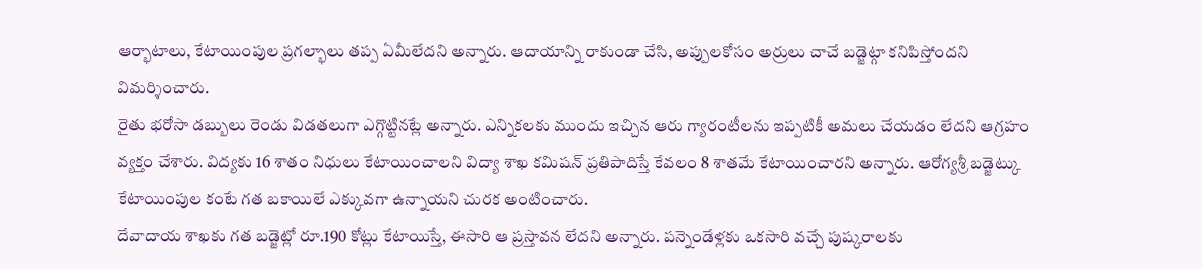ఆర్భాటాలు, కేటాయింపుల ప్రగల్భాలు తప్ప ఏమీలేదని అన్నారు. ఆదాయాన్ని రాకుండా చేసి, అప్పులకోసం అర్రులు చాచే బడ్జెట్గా కనిపిస్తోందని విమర్శించారు.
రైతు భరోసా డబ్బులు రెండు విడతలుగా ఎగ్గొట్టినట్లే అన్నారు. ఎన్నికలకు ముందు ఇచ్చిన ఆరు గ్యారంటీలను ఇప్పటికీ అమలు చేయడం లేదని ఆగ్రహం వ్యక్తం చేశారు. విద్యకు 16 శాతం నిధులు కేటాయించాలని విద్యా శాఖ కమిషన్ ప్రతిపాదిస్తే కేవలం 8 శాతమే కేటాయించారని అన్నారు. ఆరోగ్యశ్రీ బడ్జెట్కు కేటాయింపుల కంటే గత బకాయిలే ఎక్కువగా ఉన్నాయని చురక అంటించారు.
దేవాదాయ శాఖకు గత బడ్జెట్లో రూ.190 కోట్లు కేటాయిస్తే, ఈసారి ఆ ప్రస్తావన లేదని అన్నారు. పన్నెండేళ్లకు ఒకసారి వచ్చే పుష్కరాలకు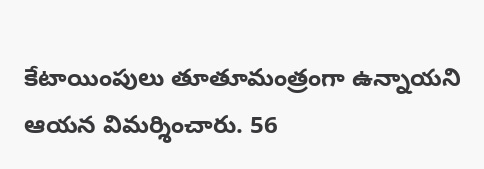కేటాయింపులు తూతూమంత్రంగా ఉన్నాయని ఆయన విమర్శించారు. 56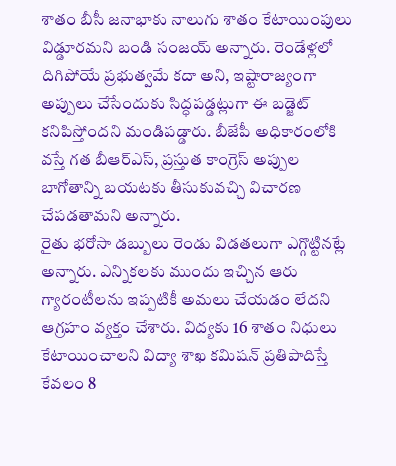శాతం బీసీ జనాభాకు నాలుగు శాతం కేటాయింపులు విడ్డూరమని బండి సంజయ్ అన్నారు. రెండేళ్లలో దిగిపోయే ప్రభుత్వమే కదా అని, ఇష్టారాజ్యంగా అప్పులు చేసేందుకు సిద్ధపడ్డట్లుగా ఈ బడ్జెట్ కనిపిస్తోందని మండిపడ్డారు. బీజేపీ అధికారంలోకి వస్తే గత బీఆర్ఎస్, ప్రస్తుత కాంగ్రెస్ అప్పుల బాగోతాన్ని బయటకు తీసుకువచ్చి విచారణ చేపడతామని అన్నారు.
రైతు భరోసా డబ్బులు రెండు విడతలుగా ఎగ్గొట్టినట్లే అన్నారు. ఎన్నికలకు ముందు ఇచ్చిన ఆరు గ్యారంటీలను ఇప్పటికీ అమలు చేయడం లేదని ఆగ్రహం వ్యక్తం చేశారు. విద్యకు 16 శాతం నిధులు కేటాయించాలని విద్యా శాఖ కమిషన్ ప్రతిపాదిస్తే కేవలం 8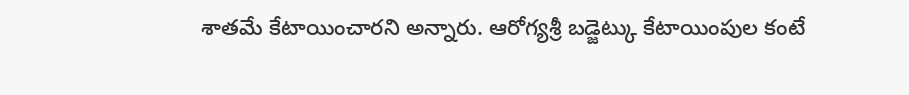శాతమే కేటాయించారని అన్నారు. ఆరోగ్యశ్రీ బడ్జెట్కు కేటాయింపుల కంటే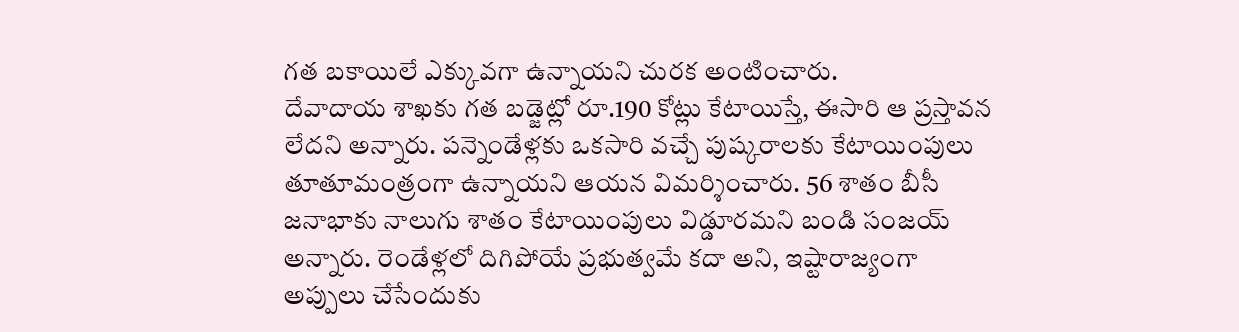గత బకాయిలే ఎక్కువగా ఉన్నాయని చురక అంటించారు.
దేవాదాయ శాఖకు గత బడ్జెట్లో రూ.190 కోట్లు కేటాయిస్తే, ఈసారి ఆ ప్రస్తావన లేదని అన్నారు. పన్నెండేళ్లకు ఒకసారి వచ్చే పుష్కరాలకు కేటాయింపులు తూతూమంత్రంగా ఉన్నాయని ఆయన విమర్శించారు. 56 శాతం బీసీ జనాభాకు నాలుగు శాతం కేటాయింపులు విడ్డూరమని బండి సంజయ్ అన్నారు. రెండేళ్లలో దిగిపోయే ప్రభుత్వమే కదా అని, ఇష్టారాజ్యంగా అప్పులు చేసేందుకు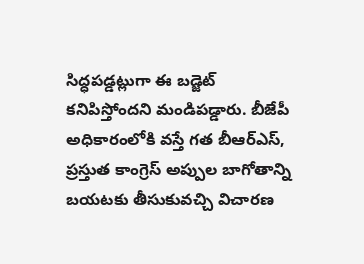సిద్ధపడ్డట్లుగా ఈ బడ్జెట్ కనిపిస్తోందని మండిపడ్డారు. బీజేపీ అధికారంలోకి వస్తే గత బీఆర్ఎస్, ప్రస్తుత కాంగ్రెస్ అప్పుల బాగోతాన్ని బయటకు తీసుకువచ్చి విచారణ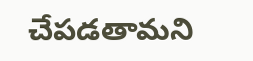చేపడతామని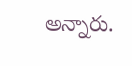అన్నారు.